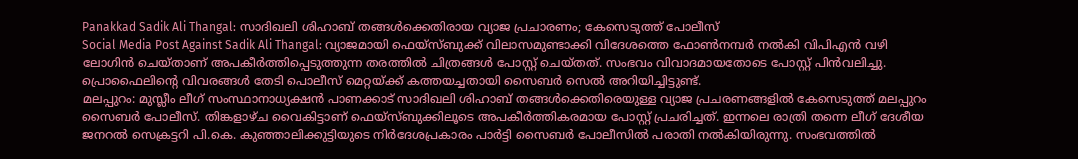Panakkad Sadik Ali Thangal: സാദിഖലി ശിഹാബ് തങ്ങൾക്കെതിരായ വ്യാജ പ്രചാരണം; കേസെടുത്ത് പോലീസ്
Social Media Post Against Sadik Ali Thangal: വ്യാജമായി ഫെയ്സ്ബുക്ക് വിലാസമുണ്ടാക്കി വിദേശത്തെ ഫോൺനമ്പർ നൽകി വിപിഎൻ വഴി ലോഗിൻ ചെയ്താണ് അപകീർത്തിപ്പെടുത്തുന്ന തരത്തിൽ ചിത്രങ്ങൾ പോസ്റ്റ് ചെയ്തത്. സംഭവം വിവാദമായതോടെ പോസ്റ്റ് പിൻവലിച്ചു. പ്രൊഫൈലിന്റെ വിവരങ്ങൾ തേടി പൊലീസ് മെറ്റയ്ക്ക് കത്തയച്ചതായി സൈബർ സെൽ അറിയിച്ചിട്ടുണ്ട്.
മലപ്പുറം: മുസ്ലീം ലീഗ് സംസ്ഥാനാധ്യക്ഷൻ പാണക്കാട് സാദിഖലി ശിഹാബ് തങ്ങൾക്കെതിരെയുള്ള വ്യാജ പ്രചരണങ്ങളിൽ കേസെടുത്ത് മലപ്പുറം സൈബർ പോലീസ്. തിങ്കളാഴ്ച വൈകിട്ടാണ് ഫെയ്സ്ബുക്കിലൂടെ അപകീർത്തികരമായ പോസ്റ്റ് പ്രചരിച്ചത്. ഇന്നലെ രാത്രി തന്നെ ലീഗ് ദേശീയ ജനറൽ സെക്രട്ടറി പി.കെ. കുഞ്ഞാലിക്കുട്ടിയുടെ നിർദേശപ്രകാരം പാർട്ടി സൈബർ പോലീസിൽ പരാതി നൽകിയിരുന്നു. സംഭവത്തിൽ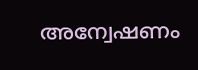അന്വേഷണം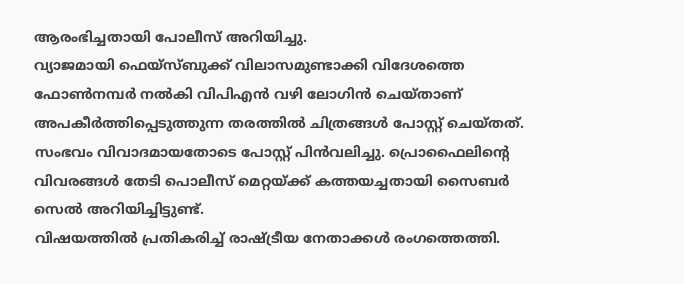ആരംഭിച്ചതായി പോലീസ് അറിയിച്ചു.
വ്യാജമായി ഫെയ്സ്ബുക്ക് വിലാസമുണ്ടാക്കി വിദേശത്തെ ഫോൺനമ്പർ നൽകി വിപിഎൻ വഴി ലോഗിൻ ചെയ്താണ് അപകീർത്തിപ്പെടുത്തുന്ന തരത്തിൽ ചിത്രങ്ങൾ പോസ്റ്റ് ചെയ്തത്. സംഭവം വിവാദമായതോടെ പോസ്റ്റ് പിൻവലിച്ചു. പ്രൊഫൈലിന്റെ വിവരങ്ങൾ തേടി പൊലീസ് മെറ്റയ്ക്ക് കത്തയച്ചതായി സൈബർ സെൽ അറിയിച്ചിട്ടുണ്ട്.
വിഷയത്തിൽ പ്രതികരിച്ച് രാഷ്ട്രീയ നേതാക്കൾ രംഗത്തെത്തി.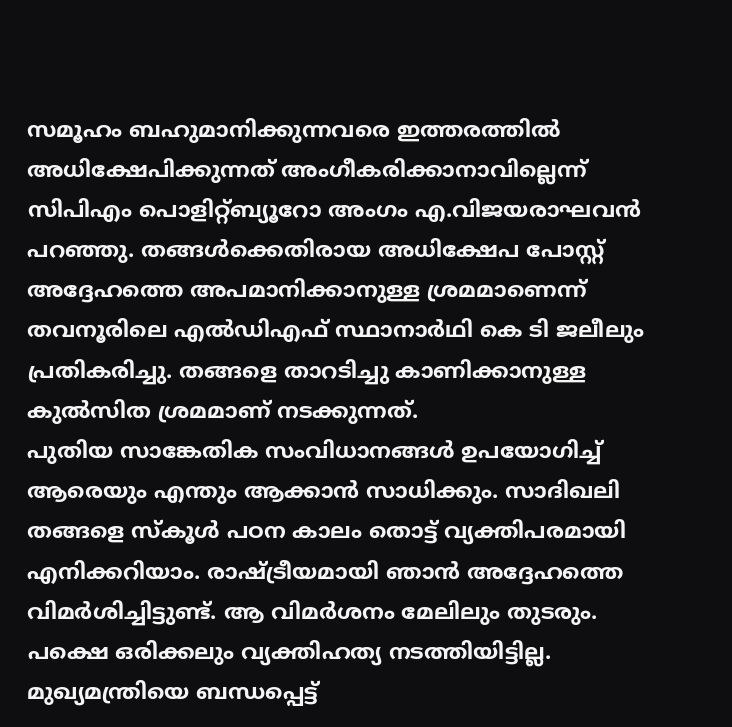സമൂഹം ബഹുമാനിക്കുന്നവരെ ഇത്തരത്തിൽ അധിക്ഷേപിക്കുന്നത് അംഗീകരിക്കാനാവില്ലെന്ന് സിപിഎം പൊളിറ്റ്ബ്യൂറോ അംഗം എ.വിജയരാഘവൻ പറഞ്ഞു. തങ്ങൾക്കെതിരായ അധിക്ഷേപ പോസ്റ്റ് അദ്ദേഹത്തെ അപമാനിക്കാനുള്ള ശ്രമമാണെന്ന് തവനൂരിലെ എൽഡിഎഫ് സ്ഥാനാർഥി കെ ടി ജലീലും പ്രതികരിച്ചു. തങ്ങളെ താറടിച്ചു കാണിക്കാനുള്ള കുൽസിത ശ്രമമാണ് നടക്കുന്നത്.
പുതിയ സാങ്കേതിക സംവിധാനങ്ങൾ ഉപയോഗിച്ച് ആരെയും എന്തും ആക്കാൻ സാധിക്കും. സാദിഖലി തങ്ങളെ സ്കൂൾ പഠന കാലം തൊട്ട് വ്യക്തിപരമായി എനിക്കറിയാം. രാഷ്ട്രീയമായി ഞാൻ അദ്ദേഹത്തെ വിമർശിച്ചിട്ടുണ്ട്. ആ വിമർശനം മേലിലും തുടരും. പക്ഷെ ഒരിക്കലും വ്യക്തിഹത്യ നടത്തിയിട്ടില്ല. മുഖ്യമന്ത്രിയെ ബന്ധപ്പെട്ട്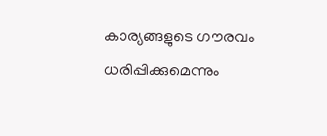കാര്യങ്ങളുടെ ഗൗരവം ധരിപ്പിക്കുമെന്നും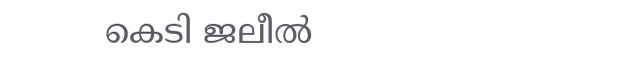കെടി ജലീൽ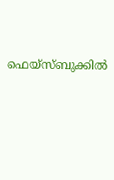ഫെയ്സ്ബുക്കിൽ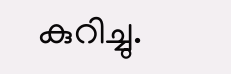കുറിച്ചു.